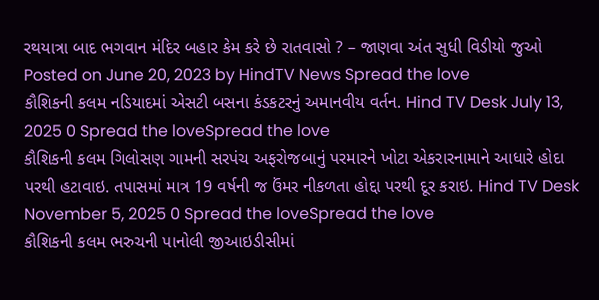રથયાત્રા બાદ ભગવાન મંદિર બહાર કેમ કરે છે રાતવાસો ? – જાણવા અંત સુધી વિડીયો જુઓ Posted on June 20, 2023 by HindTV News Spread the love
કૌશિકની કલમ નડિયાદમાં એસટી બસના કંડકટરનું અમાનવીય વર્તન. Hind TV Desk July 13, 2025 0 Spread the loveSpread the love
કૌશિકની કલમ ગિલોસણ ગામની સરપંચ અફરોજબાનું પરમારને ખોટા એકરારનામાને આધારે હોદા પરથી હટાવાઇ. તપાસમાં માત્ર 19 વર્ષની જ ઉંમર નીકળતા હોદ્દા પરથી દૂર કરાઇ. Hind TV Desk November 5, 2025 0 Spread the loveSpread the love
કૌશિકની કલમ ભરુચની પાનોલી જીઆઇડીસીમાં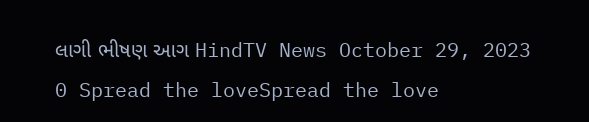લાગી ભીષણ આગ HindTV News October 29, 2023 0 Spread the loveSpread the love